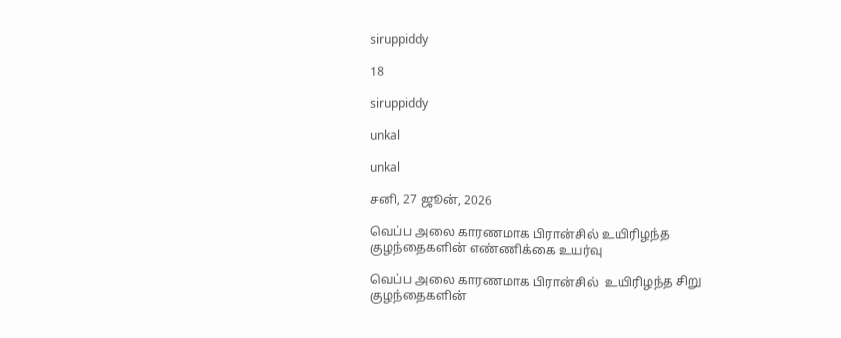siruppiddy

18

siruppiddy

unkal

unkal

சனி, 27 ஜூன், 2026

வெப்ப அலை காரணமாக பிரான்சில் உயிரிழந்த குழந்தைகளின் எண்ணிக்கை உயர்வு

வெப்ப அலை காரணமாக பிரான்சில்  உயிரிழந்த சிறு குழந்தைகளின்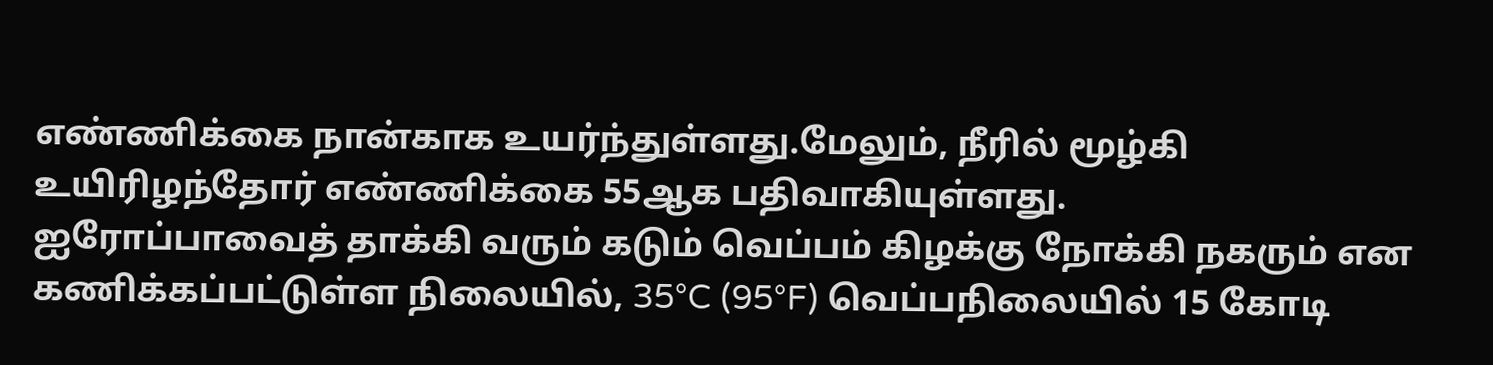எண்ணிக்கை நான்காக உயர்ந்துள்ளது.மேலும், நீரில் மூழ்கி உயிரிழந்தோர் எண்ணிக்கை 55ஆக பதிவாகியுள்ளது.
ஐரோப்பாவைத் தாக்கி வரும் கடும் வெப்பம் கிழக்கு நோக்கி நகரும் என கணிக்கப்பட்டுள்ள நிலையில், 35°C (95°F) வெப்பநிலையில் 15 கோடி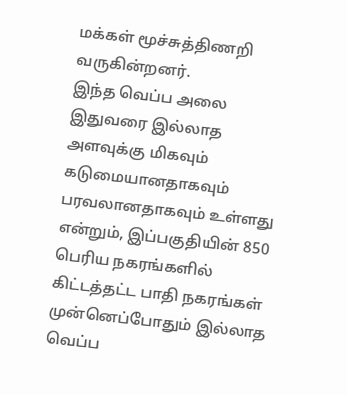மக்கள் மூச்சுத்திணறி வருகின்றனர்.
இந்த வெப்ப அலை இதுவரை இல்லாத அளவுக்கு மிகவும் கடுமையானதாகவும் பரவலானதாகவும் உள்ளது என்றும், இப்பகுதியின் 850 பெரிய நகரங்களில் கிட்டத்தட்ட பாதி நகரங்கள் முன்னெப்போதும் இல்லாத வெப்ப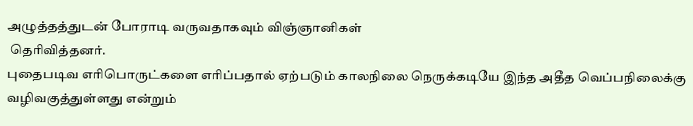அழுத்தத்துடன் போராடி வருவதாகவும் விஞ்ஞானிகள்
 தெரிவித்தனர்.
புதைபடிவ எரிபொருட்களை எரிப்பதால் ஏற்படும் காலநிலை நெருக்கடியே இந்த அதீத வெப்பநிலைக்கு வழிவகுத்துள்ளது என்றும்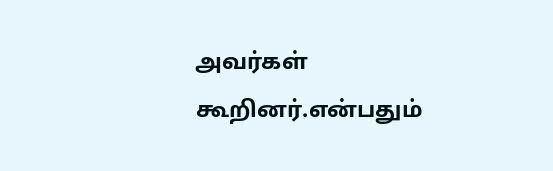அவர்கள் கூறினர்.என்பதும்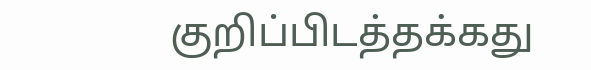குறிப்பிடத்தக்கது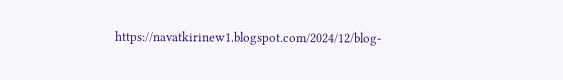https://navatkirinew1.blogspot.com/2024/12/blog-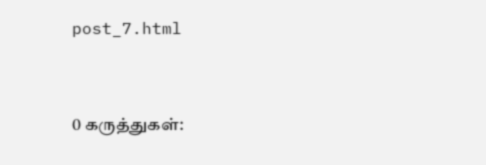post_7.html


0 கருத்துகள்: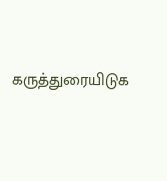கருத்துரையிடுக